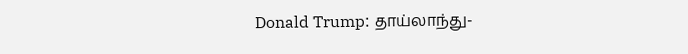Donald Trump: தாய்லாந்து-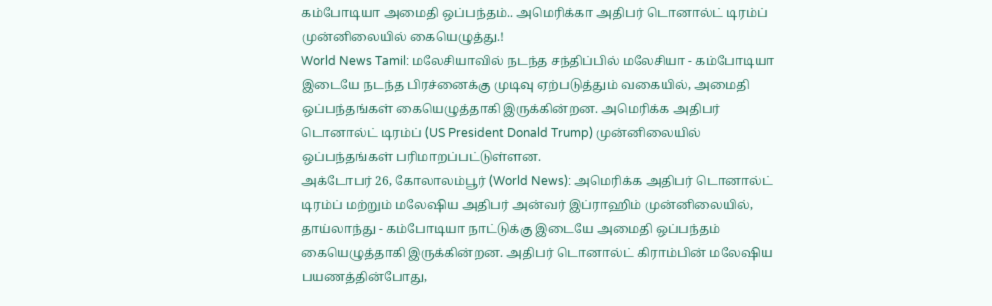கம்போடியா அமைதி ஒப்பந்தம்.. அமெரிக்கா அதிபர் டொனால்ட் டிரம்ப் முன்னிலையில் கையெழுத்து.!
World News Tamil: மலேசியாவில் நடந்த சந்திப்பில் மலேசியா - கம்போடியா இடையே நடந்த பிரச்னைக்கு முடிவு ஏற்படுத்தும் வகையில், அமைதி ஒப்பந்தங்கள் கையெழுத்தாகி இருக்கின்றன. அமெரிக்க அதிபர் டொனால்ட் டிரம்ப் (US President Donald Trump) முன்னிலையில் ஒப்பந்தங்கள் பரிமாறப்பட்டுள்ளன.
அக்டோபர் 26, கோலாலம்பூர் (World News): அமெரிக்க அதிபர் டொனால்ட் டிரம்ப் மற்றும் மலேஷிய அதிபர் அன்வர் இப்ராஹிம் முன்னிலையில், தாய்லாந்து - கம்போடியா நாட்டுக்கு இடையே அமைதி ஒப்பந்தம் கையெழுத்தாகி இருக்கின்றன. அதிபர் டொனால்ட் கிராம்பின் மலேஷிய பயணத்தின்போது,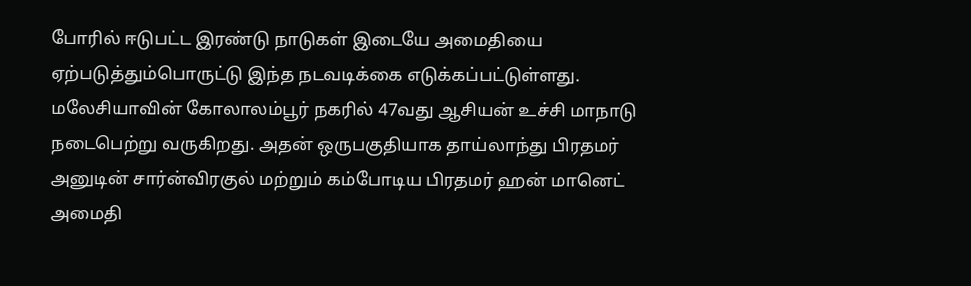போரில் ஈடுபட்ட இரண்டு நாடுகள் இடையே அமைதியை ஏற்படுத்தும்பொருட்டு இந்த நடவடிக்கை எடுக்கப்பட்டுள்ளது. மலேசியாவின் கோலாலம்பூர் நகரில் 47வது ஆசியன் உச்சி மாநாடு நடைபெற்று வருகிறது. அதன் ஒருபகுதியாக தாய்லாந்து பிரதமர் அனுடின் சார்ன்விரகுல் மற்றும் கம்போடிய பிரதமர் ஹன் மானெட் அமைதி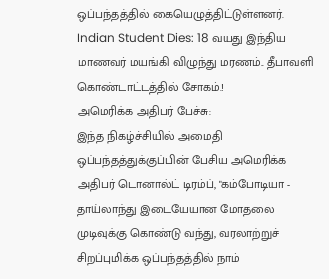ஒப்பந்தத்தில் கையெழுத்திட்டுள்ளனர். Indian Student Dies: 18 வயது இந்திய மாணவர் மயங்கி விழுந்து மரணம்.. தீபாவளி கொண்டாட்டத்தில் சோகம்.!
அமெரிக்க அதிபர் பேச்சு:
இந்த நிகழ்ச்சியில் அமைதி ஒப்பந்தத்துக்குப்பின் பேசிய அமெரிக்க அதிபர் டொனால்ட் டிரம்ப், "கம்போடியா - தாய்லாந்து இடையேயான மோதலை முடிவுக்கு கொண்டு வந்து, வரலாற்றுச் சிறப்புமிக்க ஒப்பந்தத்தில் நாம்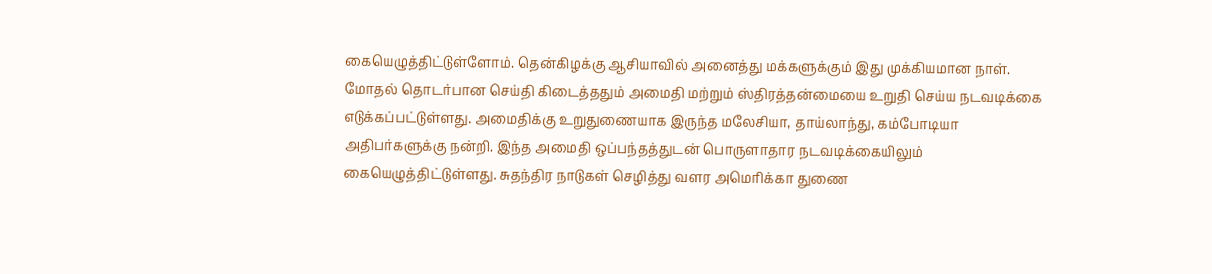கையெழுத்திட்டுள்ளோம். தென்கிழக்கு ஆசியாவில் அனைத்து மக்களுக்கும் இது முக்கியமான நாள். மோதல் தொடர்பான செய்தி கிடைத்ததும் அமைதி மற்றும் ஸ்திரத்தன்மையை உறுதி செய்ய நடவடிக்கை எடுக்கப்பட்டுள்ளது. அமைதிக்கு உறுதுணையாக இருந்த மலேசியா, தாய்லாந்து, கம்போடியா அதிபர்களுக்கு நன்றி. இந்த அமைதி ஒப்பந்தத்துடன் பொருளாதார நடவடிக்கையிலும் கையெழுத்திட்டுள்ளது. சுதந்திர நாடுகள் செழித்து வளர அமெரிக்கா துணை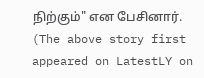நிற்கும்" என பேசினார்.
(The above story first appeared on LatestLY on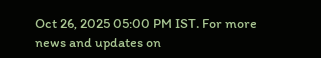Oct 26, 2025 05:00 PM IST. For more news and updates on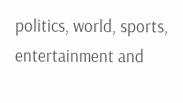politics, world, sports, entertainment and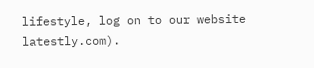lifestyle, log on to our website latestly.com).